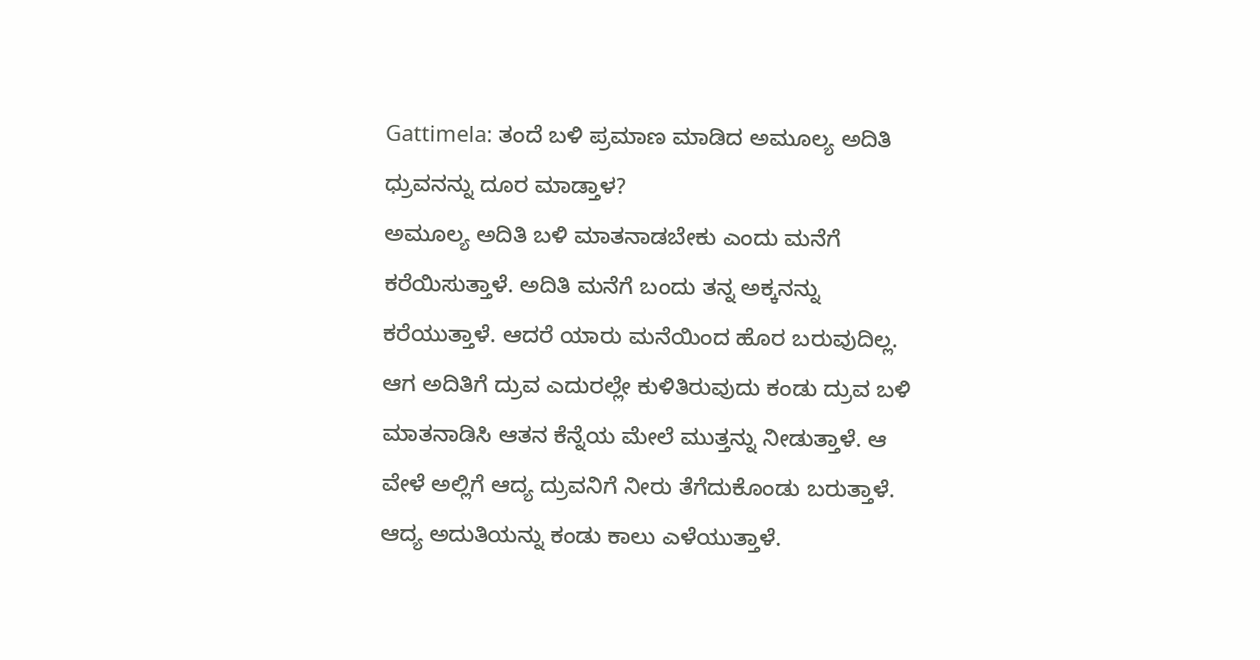Gattimela: ತಂದೆ ಬಳಿ ಪ್ರಮಾಣ ಮಾಡಿದ ಅಮೂಲ್ಯ ಅದಿತಿ ಧ್ರುವನನ್ನು ದೂರ ಮಾಡ್ತಾಳ?
ಅಮೂಲ್ಯ ಅದಿತಿ ಬಳಿ ಮಾತನಾಡಬೇಕು ಎಂದು ಮನೆಗೆ ಕರೆಯಿಸುತ್ತಾಳೆ. ಅದಿತಿ ಮನೆಗೆ ಬಂದು ತನ್ನ ಅಕ್ಕನನ್ನು ಕರೆಯುತ್ತಾಳೆ. ಆದರೆ ಯಾರು ಮನೆಯಿಂದ ಹೊರ ಬರುವುದಿಲ್ಲ. ಆಗ ಅದಿತಿಗೆ ದ್ರುವ ಎದುರಲ್ಲೇ ಕುಳಿತಿರುವುದು ಕಂಡು ದ್ರುವ ಬಳಿ ಮಾತನಾಡಿಸಿ ಆತನ ಕೆನ್ನೆಯ ಮೇಲೆ ಮುತ್ತನ್ನು ನೀಡುತ್ತಾಳೆ. ಆ ವೇಳೆ ಅಲ್ಲಿಗೆ ಆದ್ಯ ದ್ರುವನಿಗೆ ನೀರು ತೆಗೆದುಕೊಂಡು ಬರುತ್ತಾಳೆ. ಆದ್ಯ ಅದುತಿಯನ್ನು ಕಂಡು ಕಾಲು ಎಳೆಯುತ್ತಾಳೆ.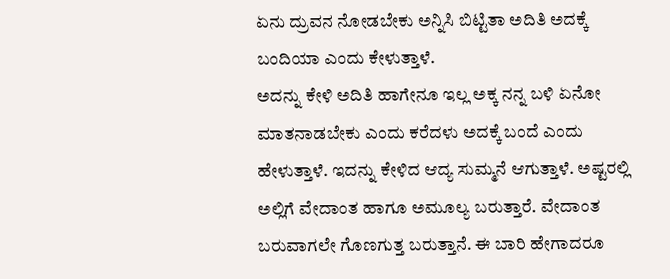ಏನು ದ್ರುವನ ನೋಡಬೇಕು ಅನ್ನಿಸಿ ಬಿಟ್ಟಿತಾ ಅದಿತಿ ಅದಕ್ಕೆ ಬಂದಿಯಾ ಎಂದು ಕೇಳುತ್ತಾಳೆ.
ಅದನ್ನು ಕೇಳಿ ಅದಿತಿ ಹಾಗೇನೂ ಇಲ್ಲ ಅಕ್ಕ ನನ್ನ ಬಳಿ ಏನೋ ಮಾತನಾಡಬೇಕು ಎಂದು ಕರೆದಳು ಅದಕ್ಕೆ ಬಂದೆ ಎಂದು ಹೇಳುತ್ತಾಳೆ. ಇದನ್ನು ಕೇಳಿದ ಆದ್ಯ ಸುಮ್ಮನೆ ಆಗುತ್ತಾಳೆ. ಅಷ್ಟರಲ್ಲಿ ಅಲ್ಲಿಗೆ ವೇದಾಂತ ಹಾಗೂ ಅಮೂಲ್ಯ ಬರುತ್ತಾರೆ. ವೇದಾಂತ ಬರುವಾಗಲೇ ಗೊಣಗುತ್ತ ಬರುತ್ತಾನೆ. ಈ ಬಾರಿ ಹೇಗಾದರೂ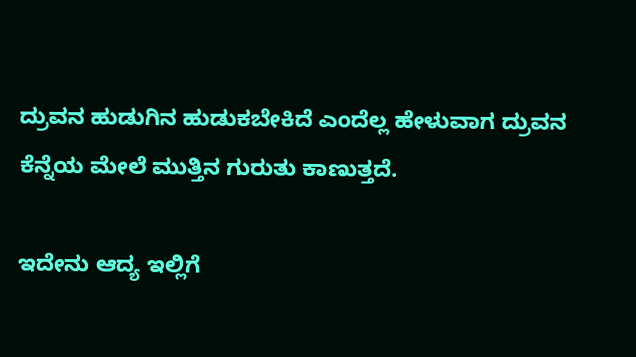ದ್ರುವನ ಹುಡುಗಿನ ಹುಡುಕಬೇಕಿದೆ ಎಂದೆಲ್ಲ ಹೇಳುವಾಗ ದ್ರುವನ ಕೆನ್ನೆಯ ಮೇಲೆ ಮುತ್ತಿನ ಗುರುತು ಕಾಣುತ್ತದೆ.

ಇದೇನು ಆದ್ಯ ಇಲ್ಲಿಗೆ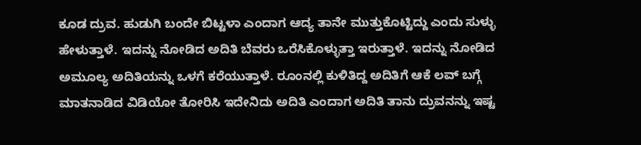ಕೂಡ ದ್ರುವ. ಹುಡುಗಿ ಬಂದೇ ಬಿಟ್ಟಳಾ ಎಂದಾಗ ಆದ್ಯ ತಾನೇ ಮುತ್ತುಕೊಟ್ಟಿದ್ದು ಎಂದು ಸುಳ್ಳು ಹೇಳುತ್ತಾಳೆ. ಇದನ್ನು ನೋಡಿದ ಅದಿತಿ ಬೆವರು ಒರೆಸಿಕೊಳ್ಳುತ್ತಾ ಇರುತ್ತಾಳೆ. ಇದನ್ನು ನೋಡಿದ ಅಮೂಲ್ಯ ಅದಿತಿಯನ್ನು ಒಳಗೆ ಕರೆಯುತ್ತಾಳೆ. ರೂಂನಲ್ಲಿ ಕುಳಿತಿದ್ದ ಅದಿತಿಗೆ ಆಕೆ ಲವ್ ಬಗ್ಗೆ ಮಾತನಾಡಿದ ವಿಡಿಯೋ ತೋರಿಸಿ ಇದೇನಿದು ಅದಿತಿ ಎಂದಾಗ ಅದಿತಿ ತಾನು ದ್ರುವನನ್ನು ಇಷ್ಟ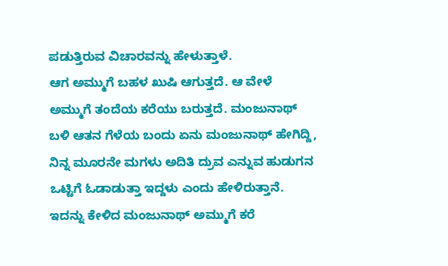ಪಡುತ್ತಿರುವ ವಿಚಾರವನ್ನು ಹೇಳುತ್ತಾಳೆ.
ಆಗ ಅಮ್ಮುಗೆ ಬಹಳ ಖುಷಿ ಆಗುತ್ತದೆ. ಆ ವೇಳೆ ಅಮ್ಮುಗೆ ತಂದೆಯ ಕರೆಯು ಬರುತ್ತದೆ. ಮಂಜುನಾಥ್ ಬಳಿ ಆತನ ಗೆಳೆಯ ಬಂದು ಏನು ಮಂಜುನಾಥ್ ಹೇಗಿದ್ದಿ, ನಿನ್ನ ಮೂರನೇ ಮಗಳು ಅದಿತಿ ದ್ರುವ ಎನ್ನುವ ಹುಡುಗನ ಒಟ್ಟಿಗೆ ಓಡಾಡುತ್ತಾ ಇದ್ದಳು ಎಂದು ಹೇಳಿರುತ್ತಾನೆ. ಇದನ್ನು ಕೇಳಿದ ಮಂಜುನಾಥ್ ಅಮ್ಮುಗೆ ಕರೆ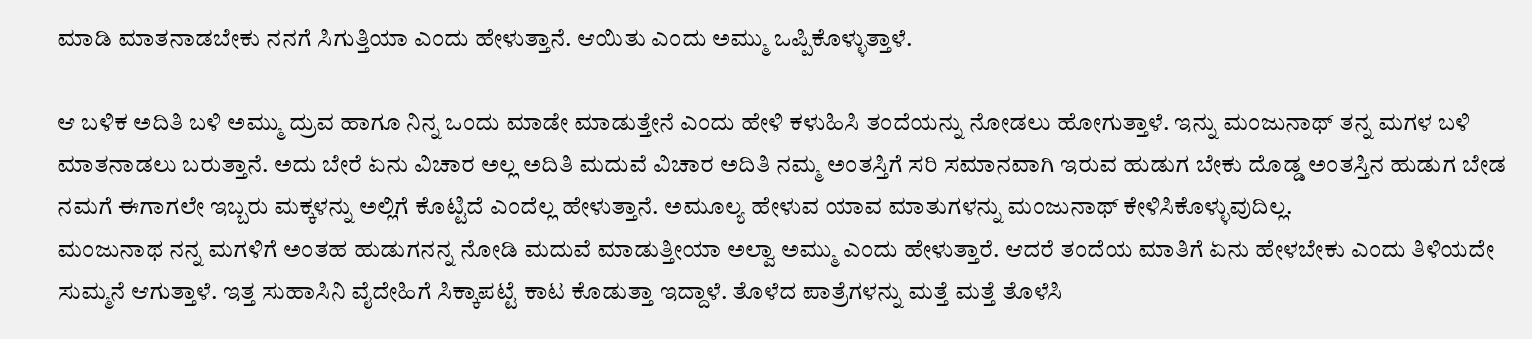ಮಾಡಿ ಮಾತನಾಡಬೇಕು ನನಗೆ ಸಿಗುತ್ತಿಯಾ ಎಂದು ಹೇಳುತ್ತಾನೆ. ಆಯಿತು ಎಂದು ಅಮ್ಮು ಒಪ್ಪಿಕೊಳ್ಳುತ್ತಾಳೆ.

ಆ ಬಳಿಕ ಅದಿತಿ ಬಳಿ ಅಮ್ಮು ದ್ರುವ ಹಾಗೂ ನಿನ್ನ ಒಂದು ಮಾಡೇ ಮಾಡುತ್ತೇನೆ ಎಂದು ಹೇಳಿ ಕಳುಹಿಸಿ ತಂದೆಯನ್ನು ನೋಡಲು ಹೋಗುತ್ತಾಳೆ. ಇನ್ನು ಮಂಜುನಾಥ್ ತನ್ನ ಮಗಳ ಬಳಿ ಮಾತನಾಡಲು ಬರುತ್ತಾನೆ. ಅದು ಬೇರೆ ಏನು ವಿಚಾರ ಅಲ್ಲ ಅದಿತಿ ಮದುವೆ ವಿಚಾರ ಅದಿತಿ ನಮ್ಮ ಅಂತಸ್ತಿಗೆ ಸರಿ ಸಮಾನವಾಗಿ ಇರುವ ಹುಡುಗ ಬೇಕು ದೊಡ್ಡ ಅಂತಸ್ತಿನ ಹುಡುಗ ಬೇಡ ನಮಗೆ ಈಗಾಗಲೇ ಇಬ್ಬರು ಮಕ್ಕಳನ್ನು ಅಲ್ಲಿಗೆ ಕೊಟ್ಟಿದೆ ಎಂದೆಲ್ಲ ಹೇಳುತ್ತಾನೆ. ಅಮೂಲ್ಯ ಹೇಳುವ ಯಾವ ಮಾತುಗಳನ್ನು ಮಂಜುನಾಥ್ ಕೇಳಿಸಿಕೊಳ್ಳುವುದಿಲ್ಲ.
ಮಂಜುನಾಥ ನನ್ನ ಮಗಳಿಗೆ ಅಂತಹ ಹುಡುಗನನ್ನ ನೋಡಿ ಮದುವೆ ಮಾಡುತ್ತೀಯಾ ಅಲ್ವಾ ಅಮ್ಮು ಎಂದು ಹೇಳುತ್ತಾರೆ. ಆದರೆ ತಂದೆಯ ಮಾತಿಗೆ ಏನು ಹೇಳಬೇಕು ಎಂದು ತಿಳಿಯದೇ ಸುಮ್ಮನೆ ಆಗುತ್ತಾಳೆ. ಇತ್ತ ಸುಹಾಸಿನಿ ವೈದೇಹಿಗೆ ಸಿಕ್ಕಾಪಟ್ಟೆ ಕಾಟ ಕೊಡುತ್ತಾ ಇದ್ದಾಳೆ. ತೊಳೆದ ಪಾತ್ರೆಗಳನ್ನು ಮತ್ತೆ ಮತ್ತೆ ತೊಳೆಸಿ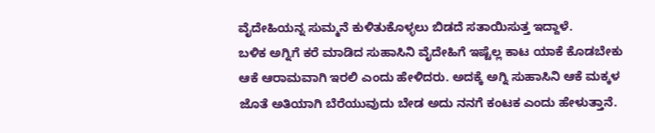ವೈದೇಹಿಯನ್ನ ಸುಮ್ಮನೆ ಕುಳಿತುಕೊಳ್ಳಲು ಬಿಡದೆ ಸತಾಯಿಸುತ್ತ ಇದ್ದಾಳೆ.
ಬಳಿಕ ಅಗ್ನಿಗೆ ಕರೆ ಮಾಡಿದ ಸುಹಾಸಿನಿ ವೈದೇಹಿಗೆ ಇಷ್ಟೆಲ್ಲ ಕಾಟ ಯಾಕೆ ಕೊಡಬೇಕು ಆಕೆ ಆರಾಮವಾಗಿ ಇರಲಿ ಎಂದು ಹೇಳಿದರು. ಅದಕ್ಕೆ ಅಗ್ನಿ ಸುಹಾಸಿನಿ ಆಕೆ ಮಕ್ಕಳ ಜೊತೆ ಅತಿಯಾಗಿ ಬೆರೆಯುವುದು ಬೇಡ ಅದು ನನಗೆ ಕಂಟಕ ಎಂದು ಹೇಳುತ್ತಾನೆ.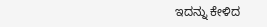ಇದನ್ನು ಕೇಳಿದ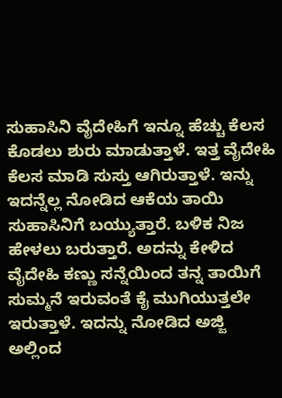ಸುಹಾಸಿನಿ ವೈದೇಹಿಗೆ ಇನ್ನೂ ಹೆಚ್ಚು ಕೆಲಸ ಕೊಡಲು ಶುರು ಮಾಡುತ್ತಾಳೆ. ಇತ್ತ ವೈದೇಹಿ ಕೆಲಸ ಮಾಡಿ ಸುಸ್ತು ಆಗಿರುತ್ತಾಳೆ. ಇನ್ನು ಇದನ್ನೆಲ್ಲ ನೋಡಿದ ಆಕೆಯ ತಾಯಿ ಸುಹಾಸಿನಿಗೆ ಬಯ್ಯುತ್ತಾರೆ. ಬಳಿಕ ನಿಜ ಹೇಳಲು ಬರುತ್ತಾರೆ. ಅದನ್ನು ಕೇಳಿದ ವೈದೇಹಿ ಕಣ್ಣು ಸನ್ನೆಯಿಂದ ತನ್ನ ತಾಯಿಗೆ ಸುಮ್ಮನೆ ಇರುವಂತೆ ಕೈ ಮುಗಿಯುತ್ತಲೇ ಇರುತ್ತಾಳೆ. ಇದನ್ನು ನೋಡಿದ ಅಜ್ಜಿ ಅಲ್ಲಿಂದ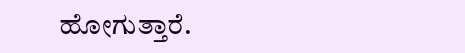ಹೋಗುತ್ತಾರೆ.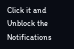Click it and Unblock the Notifications